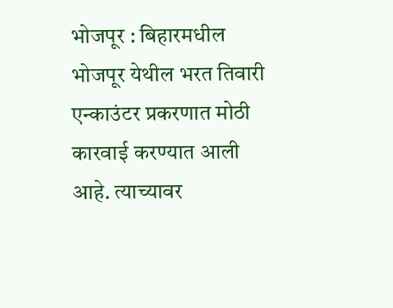भोजपूर : बिहारमधील भोजपूर येथील भरत तिवारी एन्काउंटर प्रकरणात मोठी कारवाई करण्यात आली आहे. त्याच्यावर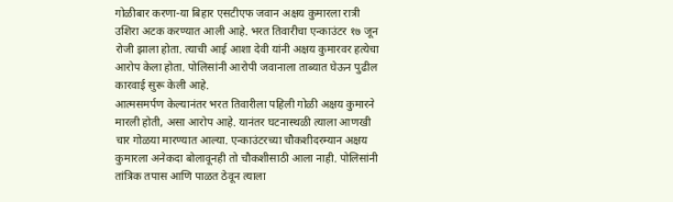गोळीबार करणा-या बिहार एसटीएफ जवान अक्षय कुमारला रात्री उशिरा अटक करण्यात आली आहे. भरत तिवारीचा एन्काउंटर १७ जून रोजी झाला होता. त्याची आई आशा देवी यांनी अक्षय कुमारवर हत्येचा आरोप केला होता. पोलिसांनी आरोपी जवानाला ताब्यात घेऊन पुढील कारवाई सुरू केली आहे.
आत्मसमर्पण केल्यानंतर भरत तिवारीला पहिली गोळी अक्षय कुमारने मारली होती, असा आरोप आहे. यानंतर घटनास्थळी त्याला आणखी चार गोळया मारण्यात आल्या. एन्काउंटरच्या चौकशीदरम्यान अक्षय कुमारला अनेकदा बोलावूनही तो चौकशीसाठी आला नाही. पोलिसांनी तांत्रिक तपास आणि पाळत ठेवून त्याला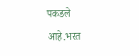पकडले आहे.भरत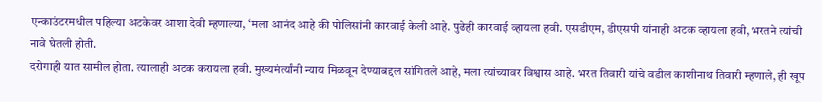एन्काउंटरमधील पहिल्या अटकेवर आशा देवी म्हणाल्या, ‘मला आनंद आहे की पोलिसांनी कारवाई केली आहे. पुढेही कारवाई व्हायला हवी. एसडीएम, डीएसपी यांनाही अटक व्हायला हवी, भरतने त्यांची नावे घेतली होती.
दरोगाही यात सामील होता. त्यालाही अटक करायला हवी. मुख्यमंर्त्यांनी न्याय मिळवून देण्याबद्दल सांगितले आहे, मला त्यांच्यावर विश्वास आहे. भरत तिवारी यांचे वडील काशीनाथ तिवारी म्हणाले, ही खूप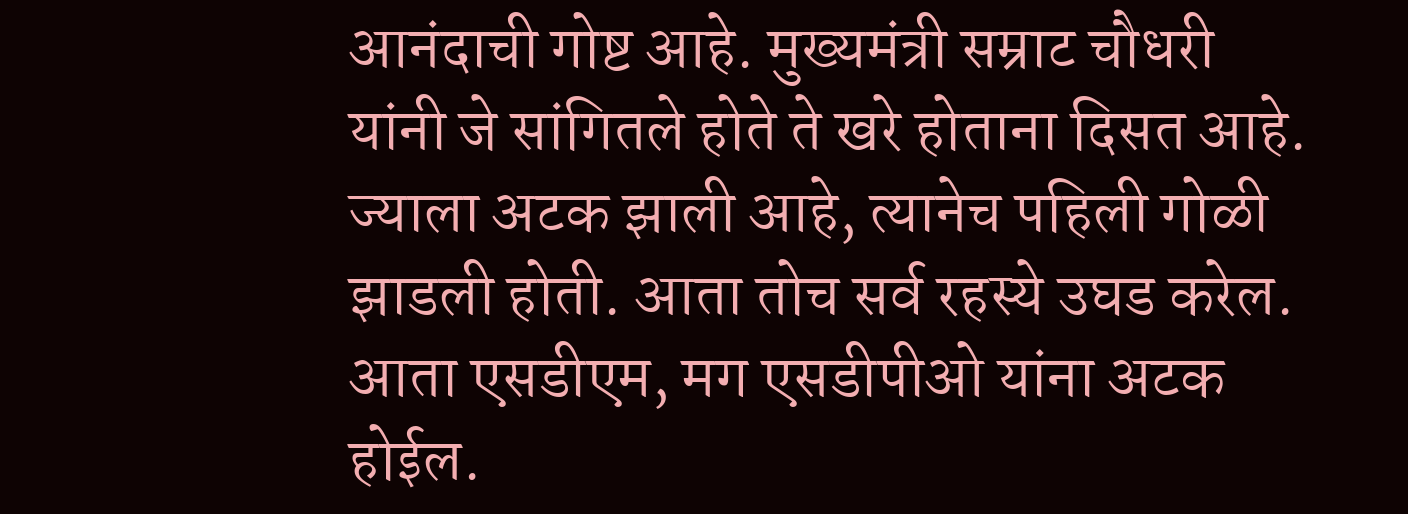आनंदाची गोष्ट आहे. मुख्यमंत्री सम्राट चौधरी यांनी जे सांगितले होते ते खरे होताना दिसत आहे. ज्याला अटक झाली आहे, त्यानेच पहिली गोळी झाडली होती. आता तोच सर्व रहस्ये उघड करेल. आता एसडीएम, मग एसडीपीओ यांना अटक होईल.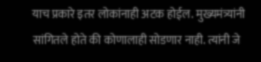याच प्रकारे इतर लोकांनाही अटक होईल. मुख्यमंत्र्यांनी सांगितले होते की कोणालाही सोडणार नाही. त्यांनी जे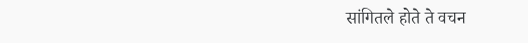सांगितले होते ते वचन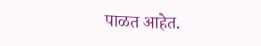पाळत आहेत.